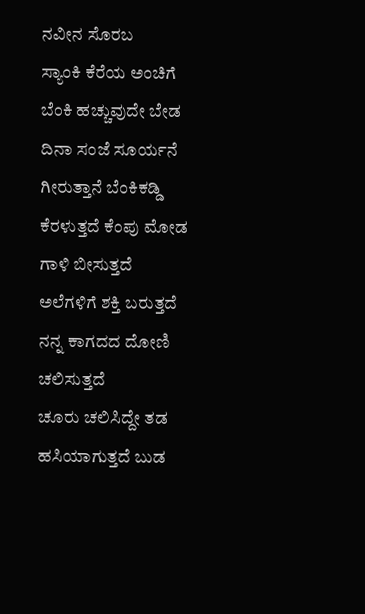ನವೀನ ಸೊರಬ
ಸ್ಯಾಂಕಿ ಕೆರೆಯ ಅಂಚಿಗೆ
ಬೆಂಕಿ ಹಚ್ಚುವುದೇ ಬೇಡ
ದಿನಾ ಸಂಜೆ ಸೂರ್ಯನೆ
ಗೀರುತ್ತಾನೆ ಬೆಂಕಿಕಡ್ಡಿ
ಕೆರಳುತ್ತದೆ ಕೆಂಪು ಮೋಡ
ಗಾಳಿ ಬೀಸುತ್ತದೆ
ಅಲೆಗಳಿಗೆ ಶಕ್ತಿ ಬರುತ್ತದೆ
ನನ್ನ ಕಾಗದದ ದೋಣಿ
ಚಲಿಸುತ್ತದೆ
ಚೂರು ಚಲಿಸಿದ್ದೇ ತಡ
ಹಸಿಯಾಗುತ್ತದೆ ಬುಡ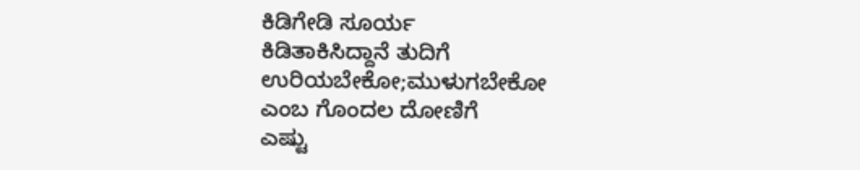ಕಿಡಿಗೇಡಿ ಸೂರ್ಯ
ಕಿಡಿತಾಕಿಸಿದ್ದಾನೆ ತುದಿಗೆ
ಉರಿಯಬೇಕೋ;ಮುಳುಗಬೇಕೋ
ಎಂಬ ಗೊಂದಲ ದೋಣಿಗೆ
ಎಷ್ಟು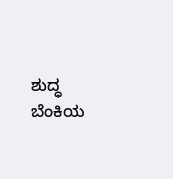ಶುದ್ಧ ಬೆಂಕಿಯ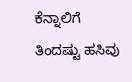ಕೆನ್ನಾಲಿಗೆ
ತಿಂದಷ್ಟು ಹಸಿವು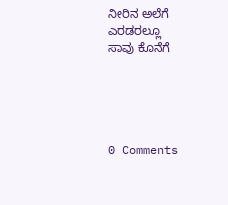ನೀರಿನ ಅಲೆಗೆ
ಎರಡರಲ್ಲೂ
ಸಾವು ಕೊನೆಗೆ





0 Comments